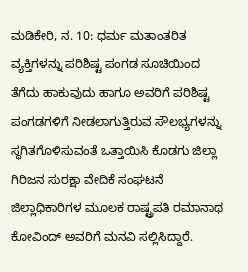ಮಡಿಕೇರಿ, ನ. 10: ಧರ್ಮ ಮತಾಂತರಿತ ವ್ಯಕ್ತಿಗಳನ್ನು ಪರಿಶಿಷ್ಟ ಪಂಗಡ ಸೂಚಿಯಿಂದ ತೆಗೆದು ಹಾಕುವುದು ಹಾಗೂ ಅವರಿಗೆ ಪರಿಶಿಷ್ಟ ಪಂಗಡಗಳಿಗೆ ನೀಡಲಾಗುತ್ತಿರುವ ಸೌಲಭ್ಯಗಳನ್ನು ಸ್ಥಗಿತಗೊಳಿಸುವಂತೆ ಒತ್ತಾಯಿಸಿ ಕೊಡಗು ಜಿಲ್ಲಾ ಗಿರಿಜನ ಸುರಕ್ಷಾ ವೇದಿಕೆ ಸಂಘಟನೆ ಜಿಲ್ಲಾಧಿಕಾರಿಗಳ ಮೂಲಕ ರಾಷ್ಟ್ರಪತಿ ರಮಾನಾಥ ಕೋವಿಂದ್ ಅವರಿಗೆ ಮನವಿ ಸಲ್ಲಿಸಿದ್ದಾರೆ.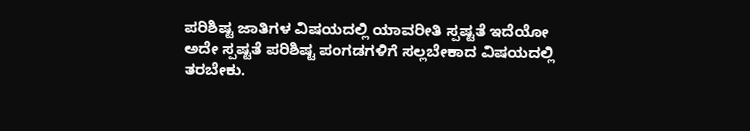ಪರಿಶಿಷ್ಟ ಜಾತಿಗಳ ವಿಷಯದಲ್ಲಿ ಯಾವರೀತಿ ಸ್ಪಷ್ಟತೆ ಇದೆಯೋ ಅದೇ ಸ್ಪಷ್ಟತೆ ಪರಿಶಿಷ್ಟ ಪಂಗಡಗಳಿಗೆ ಸಲ್ಲಬೇಕಾದ ವಿಷಯದಲ್ಲಿ ತರಬೇಕು.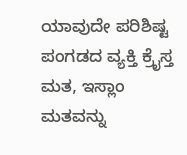ಯಾವುದೇ ಪರಿಶಿಷ್ಟ ಪಂಗಡದ ವ್ಯಕ್ತಿ ಕ್ರೈಸ್ತ ಮತ, ಇಸ್ಲಾಂ ಮತವನ್ನು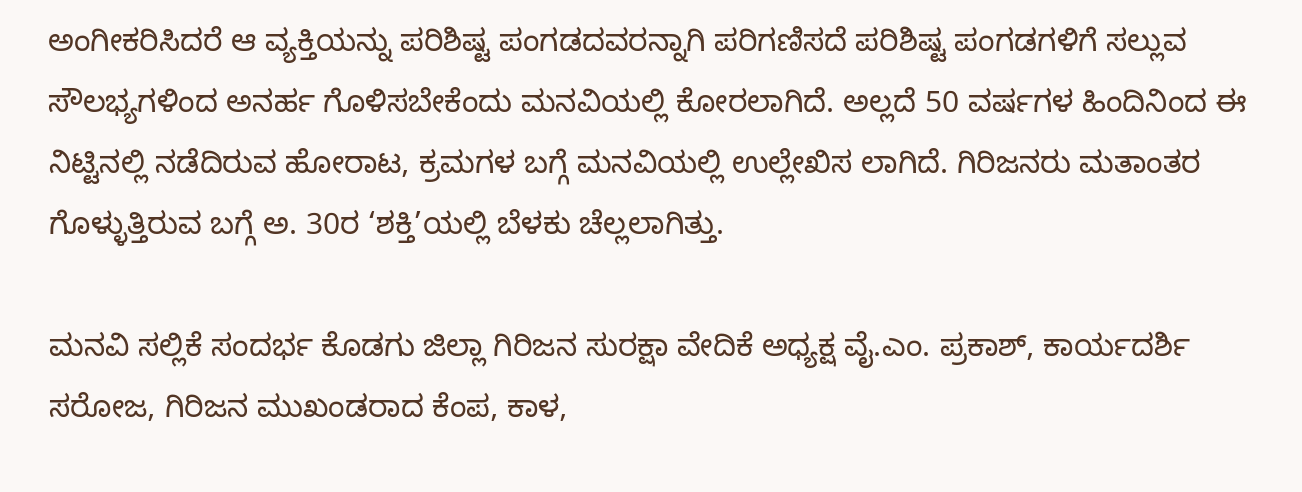ಅಂಗೀಕರಿಸಿದರೆ ಆ ವ್ಯಕ್ತಿಯನ್ನು ಪರಿಶಿಷ್ಟ ಪಂಗಡದವರನ್ನಾಗಿ ಪರಿಗಣಿಸದೆ ಪರಿಶಿಷ್ಟ ಪಂಗಡಗಳಿಗೆ ಸಲ್ಲುವ ಸೌಲಭ್ಯಗಳಿಂದ ಅನರ್ಹ ಗೊಳಿಸಬೇಕೆಂದು ಮನವಿಯಲ್ಲಿ ಕೋರಲಾಗಿದೆ. ಅಲ್ಲದೆ 50 ವರ್ಷಗಳ ಹಿಂದಿನಿಂದ ಈ ನಿಟ್ಟಿನಲ್ಲಿ ನಡೆದಿರುವ ಹೋರಾಟ, ಕ್ರಮಗಳ ಬಗ್ಗೆ ಮನವಿಯಲ್ಲಿ ಉಲ್ಲೇಖಿಸ ಲಾಗಿದೆ. ಗಿರಿಜನರು ಮತಾಂತರ ಗೊಳ್ಳುತ್ತಿರುವ ಬಗ್ಗೆ ಅ. 30ರ ‘ಶಕ್ತಿ’ಯಲ್ಲಿ ಬೆಳಕು ಚೆಲ್ಲಲಾಗಿತ್ತು.

ಮನವಿ ಸಲ್ಲಿಕೆ ಸಂದರ್ಭ ಕೊಡಗು ಜಿಲ್ಲಾ ಗಿರಿಜನ ಸುರಕ್ಷಾ ವೇದಿಕೆ ಅಧ್ಯಕ್ಷ ವೈ.ಎಂ. ಪ್ರಕಾಶ್, ಕಾರ್ಯದರ್ಶಿ ಸರೋಜ, ಗಿರಿಜನ ಮುಖಂಡರಾದ ಕೆಂಪ, ಕಾಳ,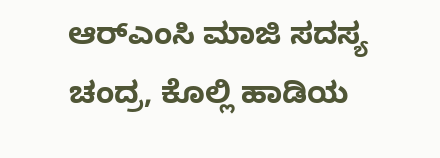ಆರ್‍ಎಂಸಿ ಮಾಜಿ ಸದಸ್ಯ ಚಂದ್ರ, ಕೊಲ್ಲಿ ಹಾಡಿಯ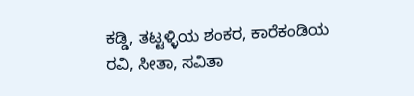ಕಡ್ಡಿ, ತಟ್ಟಳ್ಳಿಯ ಶಂಕರ, ಕಾರೆಕಂಡಿಯ ರವಿ, ಸೀತಾ, ಸವಿತಾ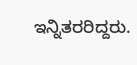ಇನ್ನಿತರರಿದ್ದರು.